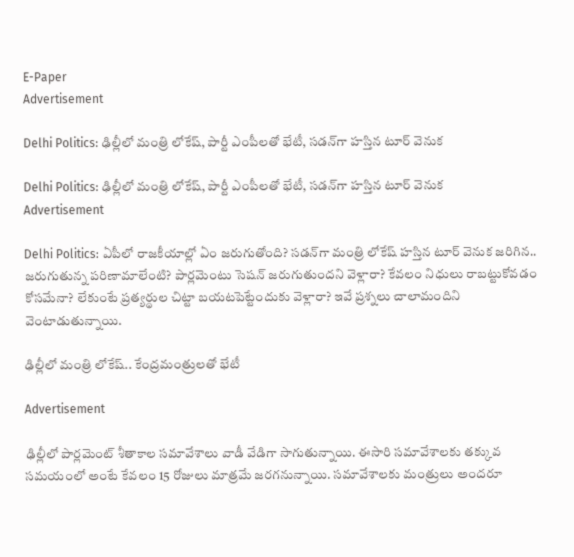E-Paper
Advertisement

Delhi Politics: ఢిల్లీలో మంత్రి లోకేష్, పార్టీ ఎంపీలతో భేటీ, సడన్‌గా హస్తిన టూర్ వెనుక

Delhi Politics: ఢిల్లీలో మంత్రి లోకేష్, పార్టీ ఎంపీలతో భేటీ, సడన్‌గా హస్తిన టూర్ వెనుక
Advertisement

Delhi Politics: ఏపీలో రాజకీయాల్లో ఏం జరుగుతోంది? సడన్‌గా మంత్రి లోకేష్ హస్తిన టూర్ వెనుక జరిగిన.. జరుగుతున్న పరిణామాలేంటి? పార్లమెంటు సెషన్ జరుగుతుందని వెళ్లారా? కేవలం నిధులు రాబట్టుకోవడం కోసమేనా? లేకుంటే ప్రత్యర్థుల చిట్టా బయటపెట్టేందుకు వెళ్లారా? ఇవే ప్రశ్నలు చాలామందిని వెంటాడుతున్నాయి.

ఢిల్లీలో మంత్రి లోకేష్.. కేంద్రమంత్రులతో భేటీ

Advertisement

ఢిల్లీలో పార్లమెంట్ శీతాకాల సమావేశాలు వాడీ వేడిగా సాగుతున్నాయి. ఈసారి సమావేశాలకు తక్కువ సమయంలో అంటే కేవలం 15 రోజులు మాత్రమే జరగనున్నాయి. సమావేశాలకు మంత్రులు అందరూ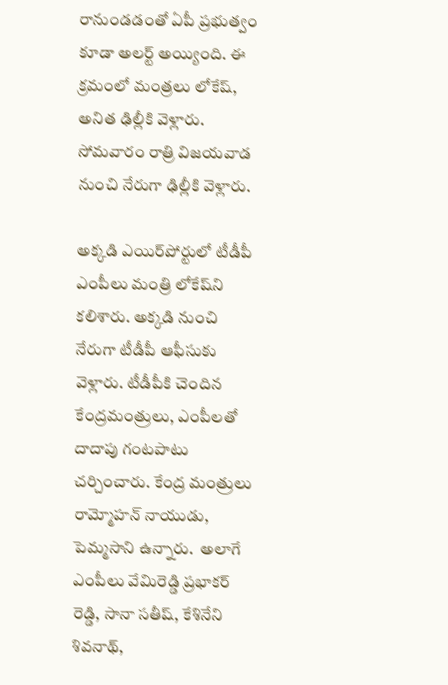రానుండడంతో ఏపీ ప్రభుత్వం కూడా అలర్ట్ అయ్యింది. ఈ క్రమంలో మంత్రలు లోకేష్, అనిత ఢిల్లీకి వెళ్లారు. సోమవారం రాత్రి విజయవాడ నుంచి నేరుగా ఢిల్లీకి వెళ్లారు.

అక్కడి ఎయిర్‌పోర్టులో టీడీపీ ఎంపీలు మంత్రి లోకేష్‌ని కలిశారు. అక్కడి నుంచి నేరుగా టీడీపీ ఆఫీసుకు వెళ్లారు. టీడీపీకి చెందిన కేంద్రమంత్రులు, ఎంపీలతో దాదాపు గంటపాటు చర్చించారు. కేంద్ర మంత్రులు రామ్మోహన్ నాయుడు, పెమ్మసాని ఉన్నారు.  అలాగే ఎంపీలు వేమిరెడ్డి ప్రభాకర్ రెడ్డి, సానా సతీష్, కేశినేని శివనాథ్,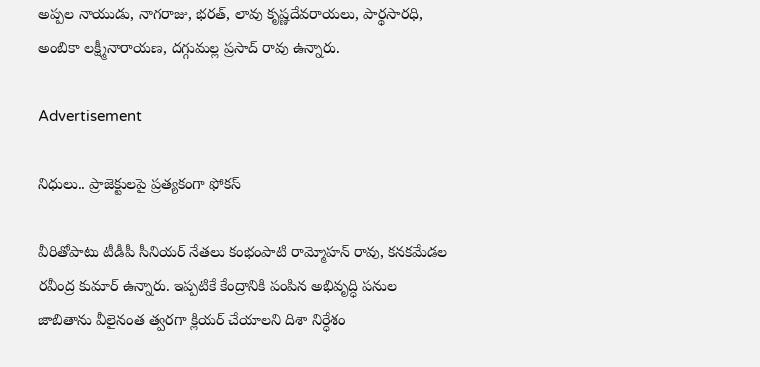అప్పల నాయుడు, నాగరాజు, భరత్, లావు కృష్ణదేవరాయలు, పార్థసారధి, అంబికా లక్ష్మీనారాయణ, దగ్గుమల్ల ప్రసాద్ రావు ఉన్నారు.

Advertisement

నిధులు.. ప్రాజెక్టులపై ప్రత్యకంగా ఫోకస్

వీరితోపాటు టీడీపీ సీనియర్ నేతలు కంభంపాటి రామ్మోహన్ రావు, కనకమేడల రవీంద్ర కుమార్ ఉన్నారు. ఇప్పటికే కేంద్రానికి పంపిన అభివృద్ధి పనుల జాబితాను వీలైనంత త్వరగా క్లియర్ చేయాలని దిశా నిర్ధేశం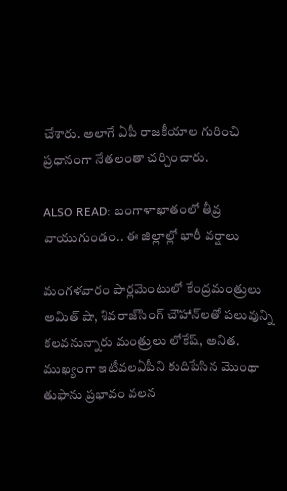చేశారు. అలాగే ఏపీ రాజకీయాల గురించి ప్రధానంగా నేతలంతా చర్చించారు.

ALSO READ: బంగాళాఖాతంలో తీవ్ర వాయుగుండం.. ఈ జిల్లాల్లో భారీ వర్షాలు

మంగళవారం పార్లమెంటులో కేంద్రమంత్రులు అమిత్ షా, శివరాజ్‌సింగ్ చౌహాన్‌లతో పలువున్ని కలవనున్నారు మంత్రులు లోకేష్, అనిత. ముఖ్యంగా ఇటీవలఏపీని కుదిపేసిన మొంథా తుఫాను ప్రభావం వలన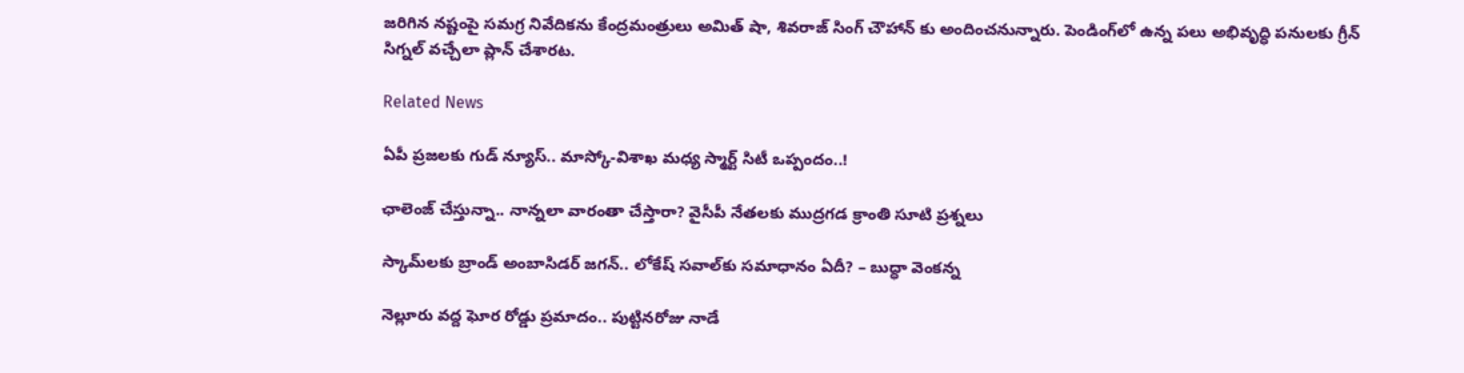జరిగిన నష్టంపై సమగ్ర నివేదికను కేంద్రమంత్రులు అమిత్ షా, శివరాజ్ సింగ్ చౌహాన్ కు అందించనున్నారు. పెండింగ్‌లో ఉన్న పలు అభివృద్ధి పనులకు గ్రీన్ సిగ్నల్ వచ్చేలా ప్లాన్ చేశారట.

Related News

ఏపీ ప్రజలకు గుడ్ న్యూస్.. మాస్కో-విశాఖ మధ్య స్మార్ట్ సిటీ ఒప్పందం..!

ఛాలెంజ్ చేస్తున్నా.. నాన్నలా వారంతా చేస్తారా? వైసీపీ నేతలకు ముద్రగడ క్రాంతి సూటి ప్రశ్నలు

స్కామ్‌లకు బ్రాండ్ అంబాసిడర్ జగన్.. లోకేష్ సవాల్‌కు సమాధానం ఏదీ? – బుద్ధా వెంకన్న

నెల్లూరు వద్ద ఘోర రోడ్డు ప్రమాదం.. పుట్టినరోజు నాడే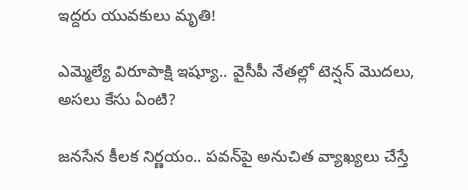ఇద్దరు యువకులు మృతి!

ఎమ్మెల్యే విరూపాక్షి ఇష్యూ.. వైసీపీ నేతల్లో టెన్షన్ మొదలు, అసలు కేసు ఏంటి?

జనసేన కీలక నిర్ణయం.. పవన్‌పై అనుచిత వ్యాఖ్యలు చేస్తే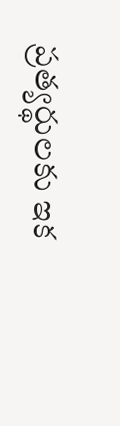ప్రత్యర్థులకు ఇక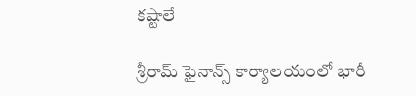కష్టాలే

శ్రీరామ్ ఫైనాన్స్ కార్యాలయంలో భారీ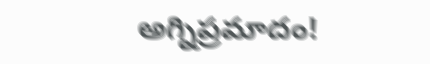అగ్నిప్రమాదం!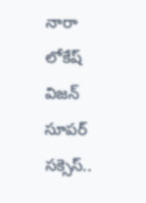నారా లోకేష్ విజన్ సూపర్ సక్సెస్..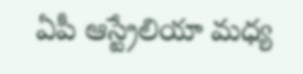ఏపీ ఆస్ట్రేలియా మధ్య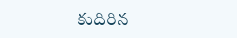కుదిరిన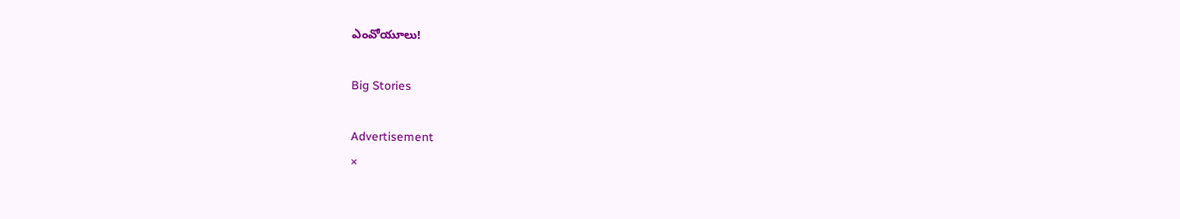ఎంవోయూలు!

Big Stories

Advertisement
×